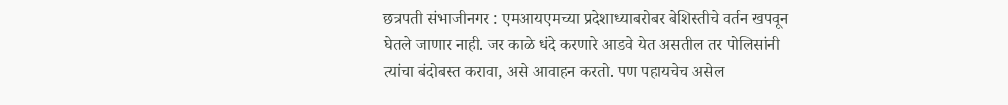छत्रपती संभाजीनगर : एमआयएमच्या प्रदेशाध्याबरोबर बेशिस्तीचे वर्तन खपवून घेतले जाणार नाही. जर काळे धंदे करणारे आडवे येत असतील तर पोलिसांनी त्यांचा बंदोबस्त करावा, असे आवाहन करतो. पण पहायचेच असेल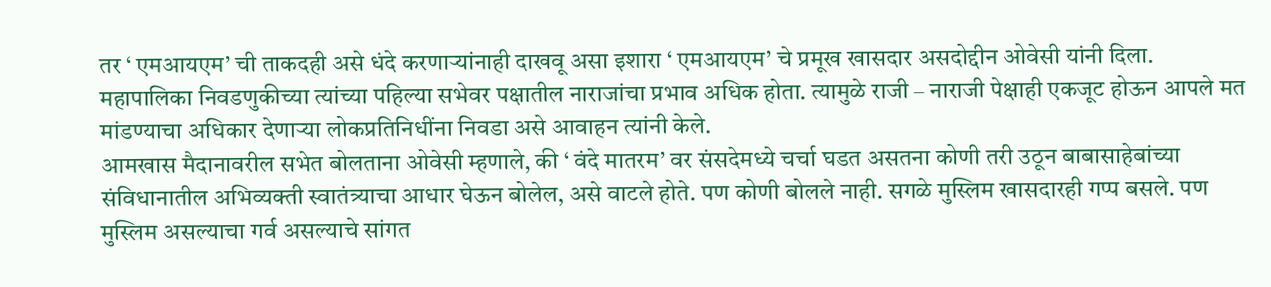तर ‘ एमआयएम’ ची ताकदही असे धंदे करणाऱ्यांनाही दाखवू असा इशारा ‘ एमआयएम’ चे प्रमूख खासदार असदोद्दीन ओवेसी यांनी दिला.
महापालिका निवडणुकीच्या त्यांच्या पहिल्या सभेवर पक्षातील नाराजांचा प्रभाव अधिक होता. त्यामुळे राजी – नाराजी पेक्षाही एकजूट होऊन आपले मत मांडण्याचा अधिकार देणाऱ्या लोकप्रतिनिधींना निवडा असे आवाहन त्यांनी केले.
आमखास मैदानावरील सभेत बोलताना ओवेसी म्हणाले, की ‘ वंदे मातरम’ वर संसदेमध्ये चर्चा घडत असतना कोणी तरी उठून बाबासाहेबांच्या संविधानातील अभिव्यक्ती स्वातंत्र्याचा आधार घेऊन बोलेल, असे वाटले होते. पण कोणी बोलले नाही. सगळे मुस्लिम खासदारही गप्प बसले. पण मुस्लिम असल्याचा गर्व असल्याचे सांगत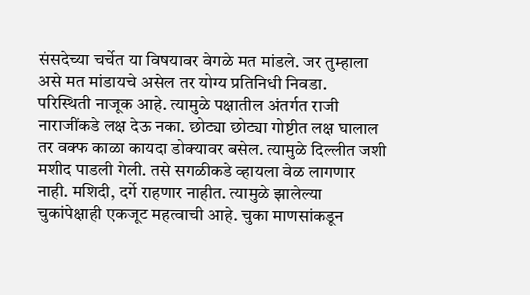संसदेच्या चर्चेत या विषयावर वेगळे मत मांडले. जर तुम्हाला असे मत मांडायचे असेल तर योग्य प्रतिनिधी निवडा.
परिस्थिती नाजूक आहे. त्यामुळे पक्षातील अंतर्गत राजी नाराजींकडे लक्ष देऊ नका. छोट्या छोट्या गोष्टीत लक्ष घालाल तर वक्फ काळा कायदा डोक्यावर बसेल. त्यामुळे दिल्लीत जशी मशीद पाडली गेली. तसे सगळीकडे व्हायला वेळ लागणार नाही. मशिदी, दर्गे राहणार नाहीत. त्यामुळे झालेल्या चुकांपेक्षाही एकजूट महत्वाची आहे. चुका माणसांकडून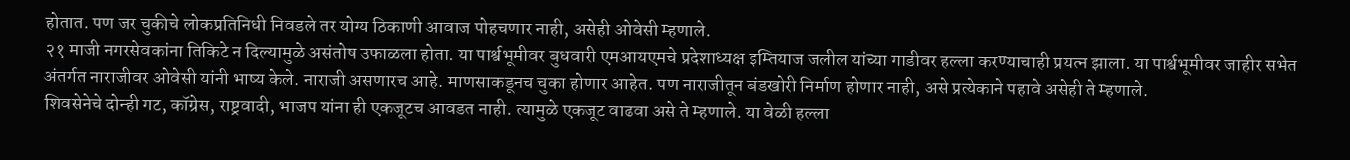होतात. पण जर चुकीचे लोकप्रतिनिधी निवडले तर योग्य ठिकाणी आवाज पोहचणार नाही, असेही ओवेसी म्हणाले.
२१ माजी नगरसेवकांना तिकिटे न दिल्यामुळे असंतोष उफाळला होता. या पार्श्वभूमीवर बुधवारी एमआयएमचे प्रदेशाध्यक्ष इम्तियाज जलील यांच्या गाडीवर हल्ला करण्याचाही प्रयत्न झाला. या पार्श्वभूमीवर जाहीर सभेत अंतर्गत नाराजीवर ओवेसी यांनी भाष्य केले. नाराजी असणारच आहे. माणसाकडूनच चुका होणार आहेत. पण नाराजीतून बंडखोरी निर्माण होणार नाही, असे प्रत्येकाने पहावे असेही ते म्हणाले.
शिवसेनेचे दोन्ही गट, कॉग्रेस, राष्ट्रवादी, भाजप यांना ही एकजूटच आवडत नाही. त्यामुळे एकजूट वाढवा असे ते म्हणाले. या वेळी हल्ला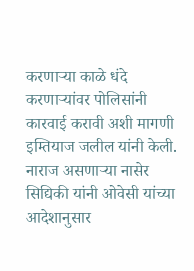करणाऱ्या काळे धंदे करणाऱ्यांवर पोलिसांनी कारवाई करावी अशी मागणी इम्तियाज जलील यांनी केली. नाराज असणाऱ्या नासेर सिद्यिकी यांनी ओवेसी यांच्या आदेशानुसार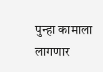पुन्हा कामाला लागणार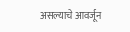असल्याचे आवर्जून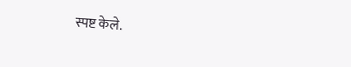स्पष्ट केले.